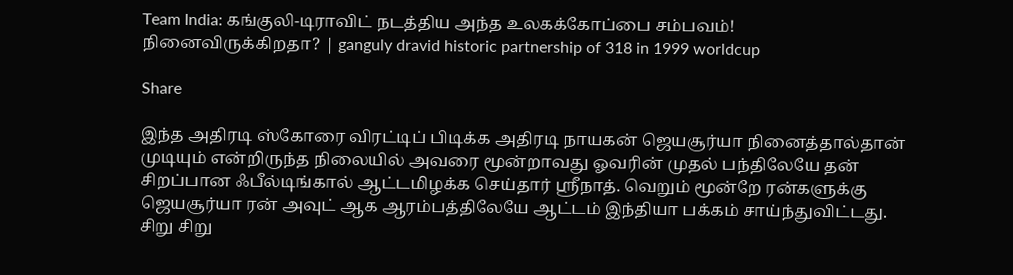Team India: கங்குலி-டிராவிட் நடத்திய அந்த உலகக்கோப்பை சம்பவம்! நினைவிருக்கிறதா? | ganguly dravid historic partnership of 318 in 1999 worldcup

Share

இந்த அதிரடி ஸ்கோரை விரட்டிப் பிடிக்க அதிரடி நாயகன் ஜெயசூர்யா நினைத்தால்தான் முடியும் என்றிருந்த நிலையில் அவரை மூன்றாவது ஓவரின் முதல் பந்திலேயே தன் சிறப்பான ஃபீல்டிங்கால் ஆட்டமிழக்க செய்தார் ஸ்ரீநாத். வெறும் மூன்றே ரன்களுக்கு ஜெயசூர்யா ரன் அவுட் ஆக ஆரம்பத்திலேயே ஆட்டம் இந்தியா பக்கம் சாய்ந்துவிட்டது. சிறு சிறு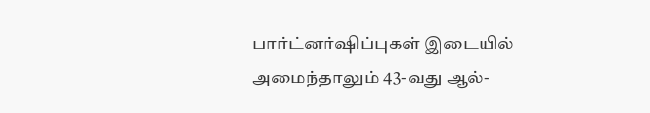பார்ட்னர்ஷிப்புகள் இடையில் அமைந்தாலும் 43-வது ஆல்-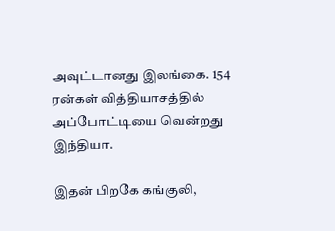அவுட்டானது இலங்கை. 154 ரன்கள் வித்தியாசத்தில் அப்போட்டியை வென்றது இந்தியா.

இதன் பிறகே கங்குலி,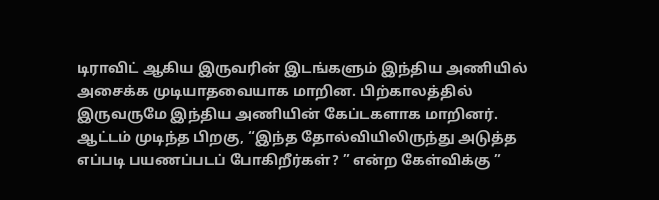டிராவிட் ஆகிய இருவரின் இடங்களும் இந்திய அணியில் அசைக்க முடியாதவையாக மாறின. பிற்காலத்தில் இருவருமே இந்திய அணியின் கேப்டகளாக மாறினர். ஆட்டம் முடிந்த பிறகு, “இந்த தோல்வியிலிருந்து அடுத்த எப்படி பயணப்படப் போகிறீர்கள்? ” என்ற கேள்விக்கு ”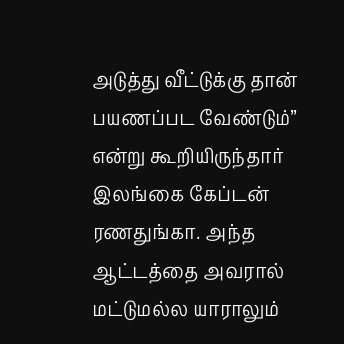அடுத்து வீட்டுக்கு தான் பயணப்பட வேண்டும்” என்று கூறியிருந்தார் இலங்கை கேப்டன் ரணதுங்கா. அந்த ஆட்டத்தை அவரால் மட்டுமல்ல யாராலும்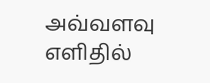அவ்வளவு எளிதில்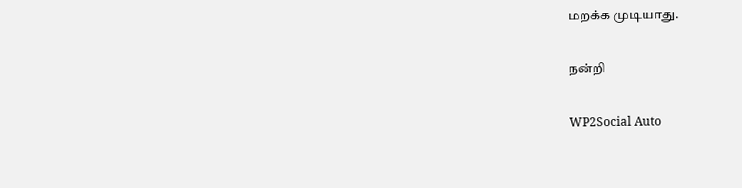மறக்க முடியாது.

நன்றி

WP2Social Auto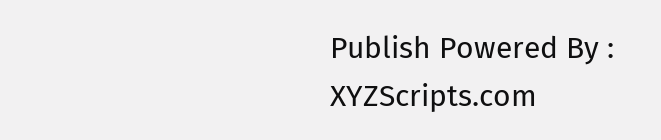Publish Powered By : XYZScripts.com